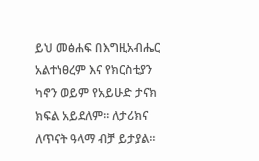ይህ መፅሐፍ በእግዚአብሔር አልተነፀረም እና የክርስቲያን ካኖን ወይም የአይሁድ ታናክ ክፍል አይደለም። ለታሪክና ለጥናት ዓላማ ብቻ ይታያል።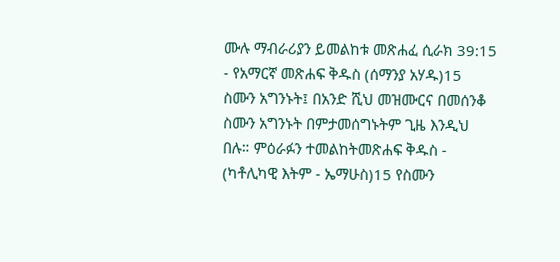ሙሉ ማብራሪያን ይመልከቱ መጽሐፈ ሲራክ 39:15 - የአማርኛ መጽሐፍ ቅዱስ (ሰማንያ አሃዱ)15 ስሙን አግንኑት፤ በአንድ ሺህ መዝሙርና በመሰንቆ ስሙን አግንኑት በምታመሰግኑትም ጊዜ እንዲህ በሉ። ምዕራፉን ተመልከትመጽሐፍ ቅዱስ - (ካቶሊካዊ እትም - ኤማሁስ)15 የስሙን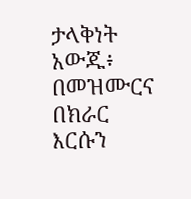ታላቅነት አውጁ፥ በመዝሙርና በክራር እርሱን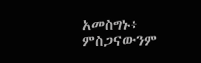አመስግኑ፥ ምስጋናውንም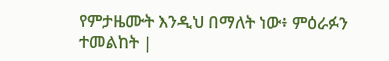የምታዜሙት እንዲህ በማለት ነው፥ ምዕራፉን ተመልከት |